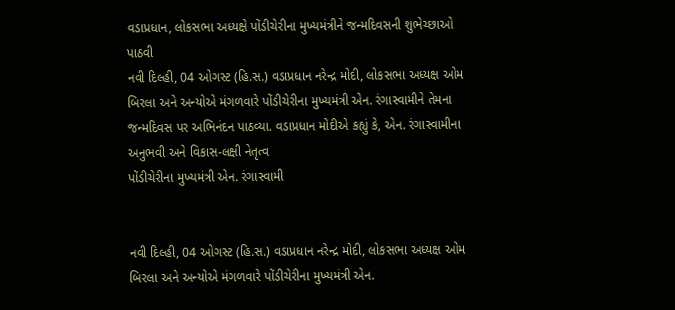વડાપ્રધાન, લોકસભા અધ્યક્ષે પોંડીચેરીના મુખ્યમંત્રીને જન્મદિવસની શુભેચ્છાઓ પાઠવી
નવી દિલ્હી, 04 ઓગસ્ટ (હિ.સ.) વડાપ્રધાન નરેન્દ્ર મોદી, લોકસભા અધ્યક્ષ ઓમ બિરલા અને અન્યોએ મંગળવારે પોંડીચેરીના મુખ્યમંત્રી એન. રંગાસ્વામીને તેમના જન્મદિવસ પર અભિનંદન પાઠવ્યા. વડાપ્રધાન મોદીએ કહ્યું કે, એન. રંગાસ્વામીના અનુભવી અને વિકાસ-લક્ષી નેતૃત્વ
પોંડીચેરીના મુખ્યમંત્રી એન. રંગાસ્વામી


નવી દિલ્હી, 04 ઓગસ્ટ (હિ.સ.) વડાપ્રધાન નરેન્દ્ર મોદી, લોકસભા અધ્યક્ષ ઓમ બિરલા અને અન્યોએ મંગળવારે પોંડીચેરીના મુખ્યમંત્રી એન.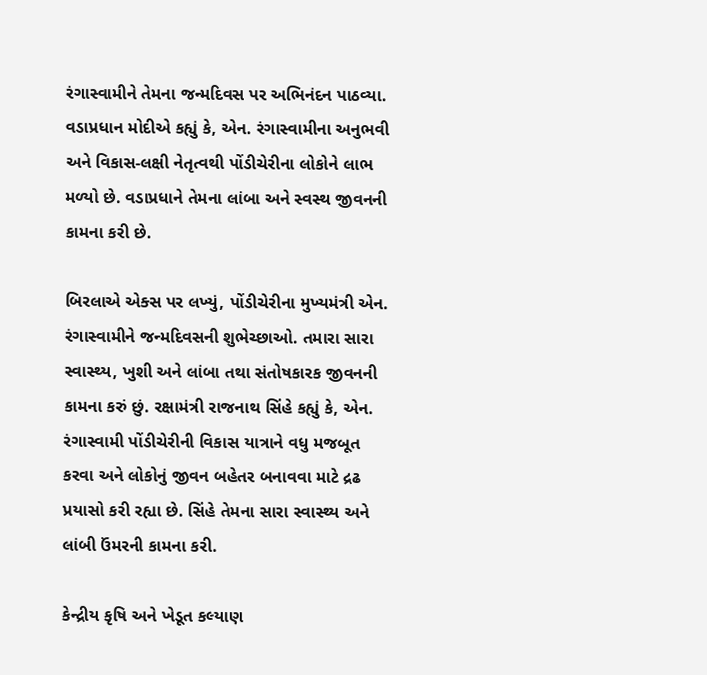રંગાસ્વામીને તેમના જન્મદિવસ પર અભિનંદન પાઠવ્યા. વડાપ્રધાન મોદીએ કહ્યું કે, એન. રંગાસ્વામીના અનુભવી અને વિકાસ-લક્ષી નેતૃત્વથી પોંડીચેરીના લોકોને લાભ મળ્યો છે. વડાપ્રધાને તેમના લાંબા અને સ્વસ્થ જીવનની કામના કરી છે.

બિરલાએ એક્સ પર લખ્યું, પોંડીચેરીના મુખ્યમંત્રી એન. રંગાસ્વામીને જન્મદિવસની શુભેચ્છાઓ. તમારા સારા સ્વાસ્થ્ય, ખુશી અને લાંબા તથા સંતોષકારક જીવનની કામના કરું છું. રક્ષામંત્રી રાજનાથ સિંહે કહ્યું કે, એન. રંગાસ્વામી પોંડીચેરીની વિકાસ યાત્રાને વધુ મજબૂત કરવા અને લોકોનું જીવન બહેતર બનાવવા માટે દ્રઢ પ્રયાસો કરી રહ્યા છે. સિંહે તેમના સારા સ્વાસ્થ્ય અને લાંબી ઉંમરની કામના કરી.

કેન્દ્રીય કૃષિ અને ખેડૂત કલ્યાણ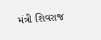મંત્રી શિવરાજ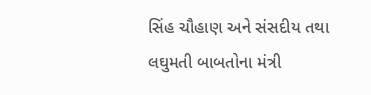સિંહ ચૌહાણ અને સંસદીય તથા લઘુમતી બાબતોના મંત્રી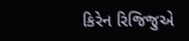કિરેન રિજિજુએ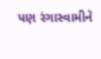પણ રંગાસ્વામીને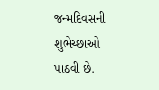જન્મદિવસની શુભેચ્છાઓ પાઠવી છે.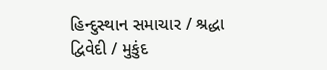હિન્દુસ્થાન સમાચાર / શ્રદ્ધા દ્વિવેદી / મુકુંદ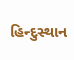હિન્દુસ્થાન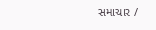સમાચાર /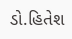ડો.હિતેશ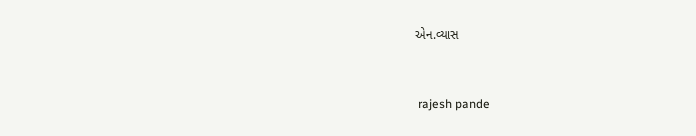એન.વ્યાસ


 rajesh pande